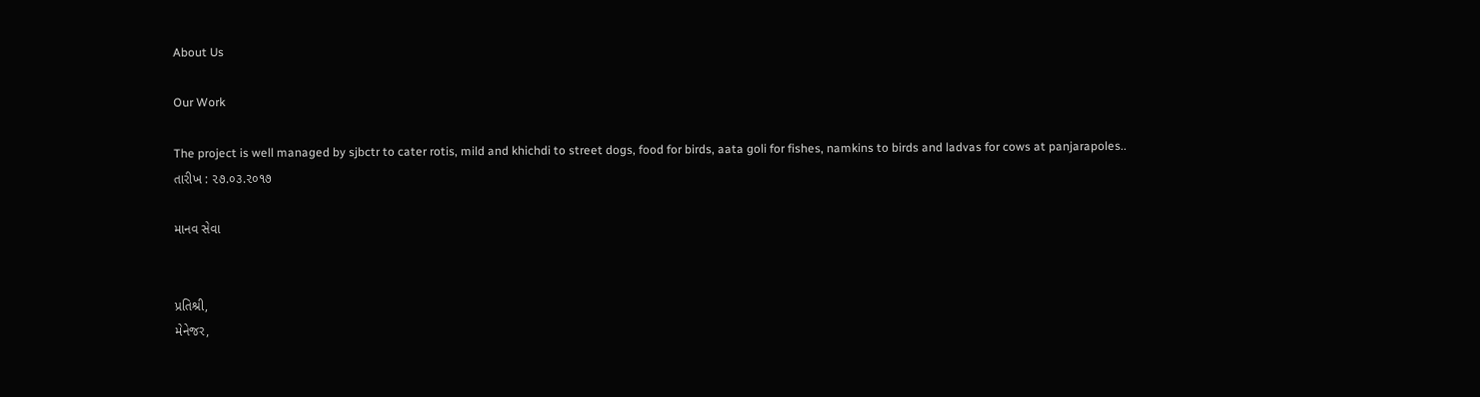About Us

Our Work

The project is well managed by sjbctr to cater rotis, mild and khichdi to street dogs, food for birds, aata goli for fishes, namkins to birds and ladvas for cows at panjarapoles..
તારીખ : ૨૭.૦૩.૨૦૧૭

માનવ સેવા


પ્રતિશ્રી,
મેનેજર,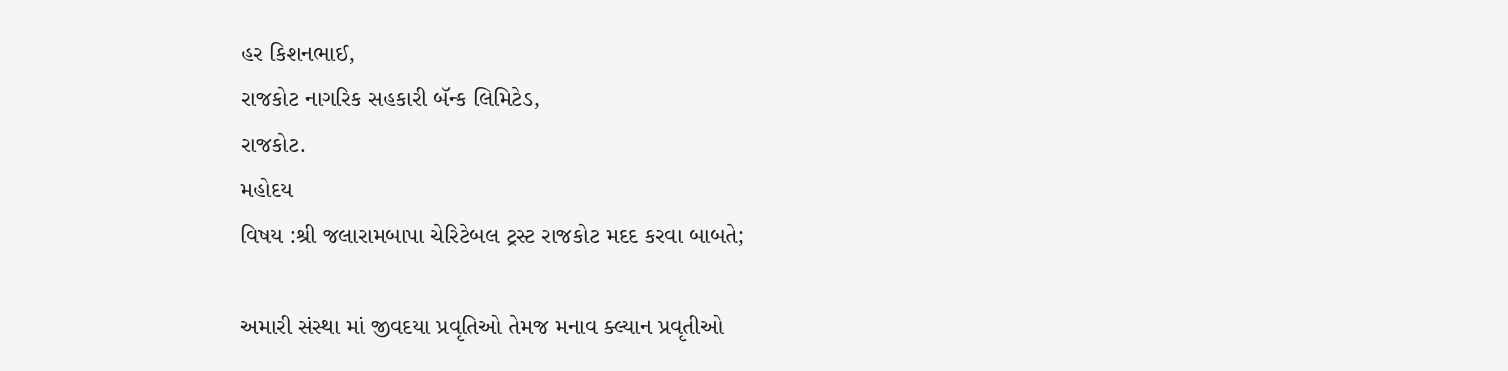હર કિશનભાઈ,
રાજકોટ નાગરિક સહકારી બૅન્ક લિમિટેડ,
રાજકોટ.
મહોદય
વિષય :શ્રી જલારામબાપા ચેરિટેબલ ટ્રસ્ટ રાજકોટ મદદ કરવા બાબતે;

અમારી સંસ્થા માં જીવદયા પ્રવૃતિઓ તેમજ મનાવ ક્લ્યાન પ્રવૃતીઓ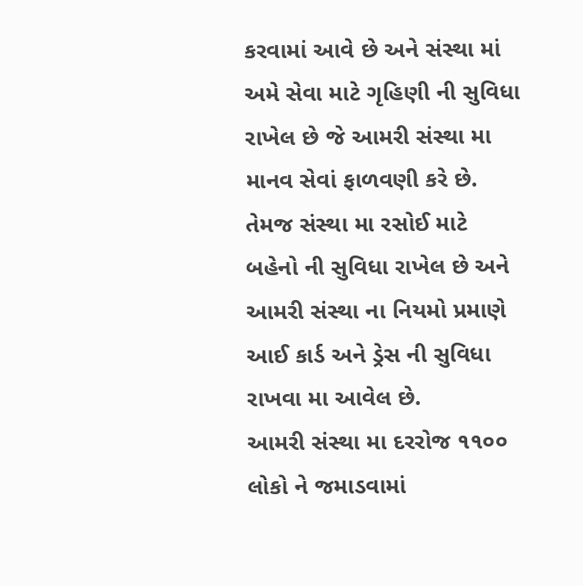કરવામાં આવે છે અને સંસ્થા માં અમે સેવા માટે ગૃહિણી ની સુવિધા રાખેલ છે જે આમરી સંસ્થા મા માનવ સેવાં ફાળવણી કરે છે. તેમજ સંસ્થા મા રસોઈ માટે બહેનો ની સુવિધા રાખેલ છે અને આમરી સંસ્થા ના નિયમો પ્રમાણે આઈ કાર્ડ અને ડ્રેસ ની સુવિધા રાખવા મા આવેલ છે.
આમરી સંસ્થા મા દરરોજ ૧૧૦૦ લોકો ને જમાડવામાં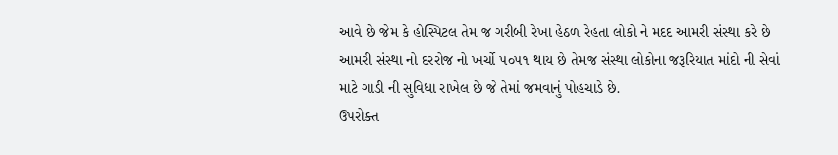આવે છે જેમ કે હોસ્પિટલ તેમ જ ગરીબી રેખા હેઠળ રેહતા લોકો ને મદદ આમરી સંસ્થા કરે છે આમરી સંસ્થા નો દરરોજ નો ખર્ચો ૫૦૫૧ થાય છે તેમજ સંસ્થા લોકોના જરૂરિયાત માંદો ની સેવાં માટે ગાડી ની સુવિધા રાખેલ છે જે તેમાં જમવાનું પોહચાડે છે.
ઉપરોક્ત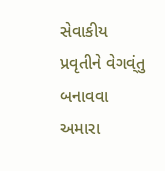સેવાકીય પ્રવૃતીને વેગવ્ંતુ બનાવવા અમારા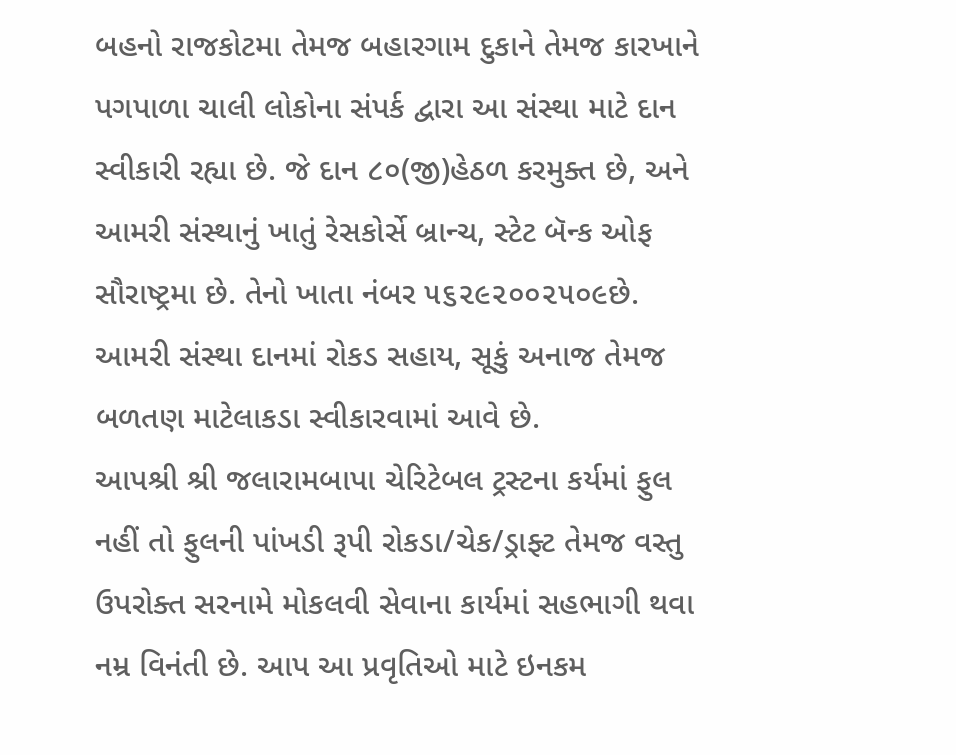બહનો રાજકોટમા તેમજ બહારગામ દુકાને તેમજ કારખાને પગપાળા ચાલી લોકોના સંપર્ક દ્વારા આ સંસ્થા માટે દાન સ્વીકારી રહ્યા છે. જે દાન ૮૦(જી)હેઠળ કરમુક્ત છે, અને આમરી સંસ્થાનું ખાતું રેસકોર્સે બ્રાન્ચ, સ્ટેટ બૅન્ક ઓફ સૌરાષ્ટ્રમા છે. તેનો ખાતા નંબર ૫૬૨૯૨૦૦૨૫૦૯છે. આમરી સંસ્થા દાનમાં રોકડ સહાય, સૂકું અનાજ તેમજ બળતણ માટેલાકડા સ્વીકારવામાં આવે છે.
આપશ્રી શ્રી જલારામબાપા ચેરિટેબલ ટ્રસ્ટના કર્યમાં ફુલ નહીં તો ફુલની પાંખડી રૂપી રોકડા/ચેક/ડ્રાફ્ટ તેમજ વસ્તુ ઉપરોક્ત સરનામે મોકલવી સેવાના કાર્યમાં સહભાગી થવા નમ્ર વિનંતી છે. આપ આ પ્રવૃતિઓ માટે ઇનકમ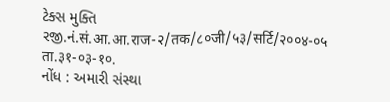ટેક્સ મુક્તિ રજી.નં.सं.आ.आ.राज-२/तक/८०जी/५३/सर्टि/२००४-०५ ता.३१-०३-१०.
નોંધ : અમારી સંસ્થા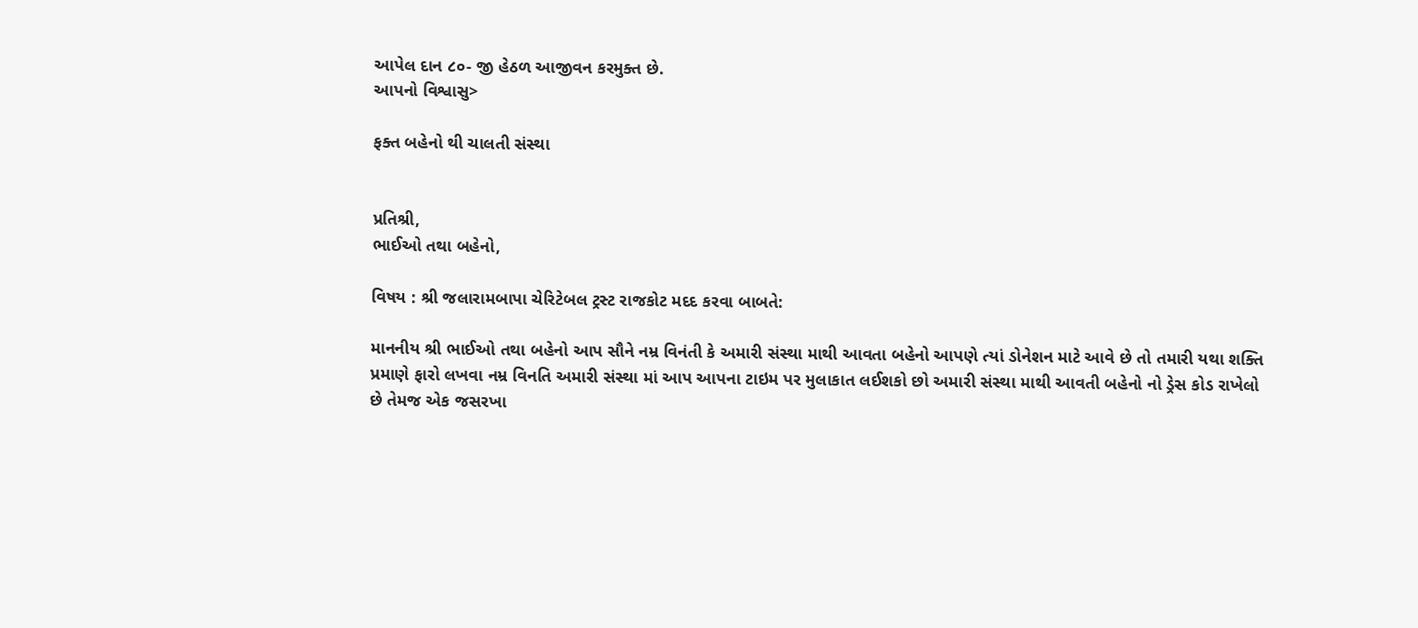આપેલ દાન ૮૦- જી હેઠળ આજીવન કરમુક્ત છે.
આપનો વિશ્વાસુ>

ફક્ત બહેનો થી ચાલતી સંસ્થા


પ્રતિશ્રી,
ભાઈઓ તથા બહેનો,

વિષય : શ્રી જલારામબાપા ચેરિટેબલ ટ્રસ્ટ રાજકોટ મદદ કરવા બાબતે:

માનનીય શ્રી ભાઈઓ તથા બહેનો આપ સૌને નમ્ર વિનંતી કે અમારી સંસ્થા માથી આવતા બહેનો આપણે ત્યાં ડોનેશન માટે આવે છે તો તમારી યથા શક્તિ પ્રમાણે ફારો લખવા નમ્ર વિનતિ અમારી સંસ્થા માં આપ આપના ટાઇમ પર મુલાકાત લઈશકો છો અમારી સંસ્થા માથી આવતી બહેનો નો ડ્રેસ કોડ રાખેલો છે તેમજ એક જસરખા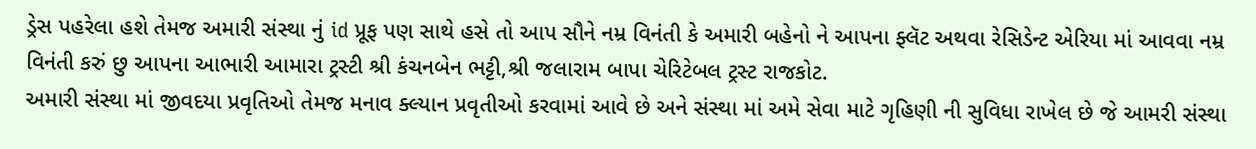ડ્રેસ પહરેલા હશે તેમજ અમારી સંસ્થા નું id પ્રૂફ પણ સાથે હસે તો આપ સૌને નમ્ર વિનંતી કે અમારી બહેનો ને આપના ફ્લૅટ અથવા રેસિડેન્ટ એરિયા માં આવવા નમ્ર વિનંતી કરું છુ આપના આભારી આમારા ટ્રસ્ટી શ્રી કંચનબેન ભટ્ટી,શ્રી જલારામ બાપા ચેરિટેબલ ટ્રસ્ટ રાજકોટ.
અમારી સંસ્થા માં જીવદયા પ્રવૃતિઓ તેમજ મનાવ ક્લ્યાન પ્રવૃતીઓ કરવામાં આવે છે અને સંસ્થા માં અમે સેવા માટે ગૃહિણી ની સુવિધા રાખેલ છે જે આમરી સંસ્થા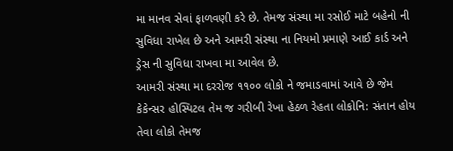મા માનવ સેવાં ફાળવણી કરે છે. તેમજ સંસ્થા મા રસોઈ માટે બહેનો ની સુવિધા રાખેલ છે અને આમરી સંસ્થા ના નિયમો પ્રમાણે આઈ કાર્ડ અને ડ્રેસ ની સુવિધા રાખવા મા આવેલ છે.
આમરી સંસ્થા મા દરરોજ ૧૧૦૦ લોકો ને જમાડવામાં આવે છે જેમ કેકેન્સર હોસ્પિટલ તેમ જ ગરીબી રેખા હેઠળ રેહતા લોકોનિ: સંતાન હોય તેવા લોકો તેમજ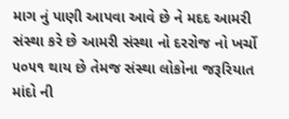માગ નું પાણી આપવા આવે છે ને મદદ આમરી સંસ્થા કરે છે આમરી સંસ્થા નો દરરોજ નો ખર્ચો ૫૦૫૧ થાય છે તેમજ સંસ્થા લોકોના જરૂરિયાત માંદો ની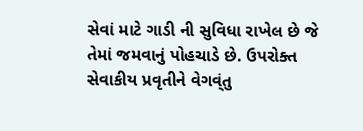સેવાં માટે ગાડી ની સુવિધા રાખેલ છે જે તેમાં જમવાનું પોહચાડે છે. ઉપરોક્ત સેવાકીય પ્રવૃતીને વેગવ્ંતુ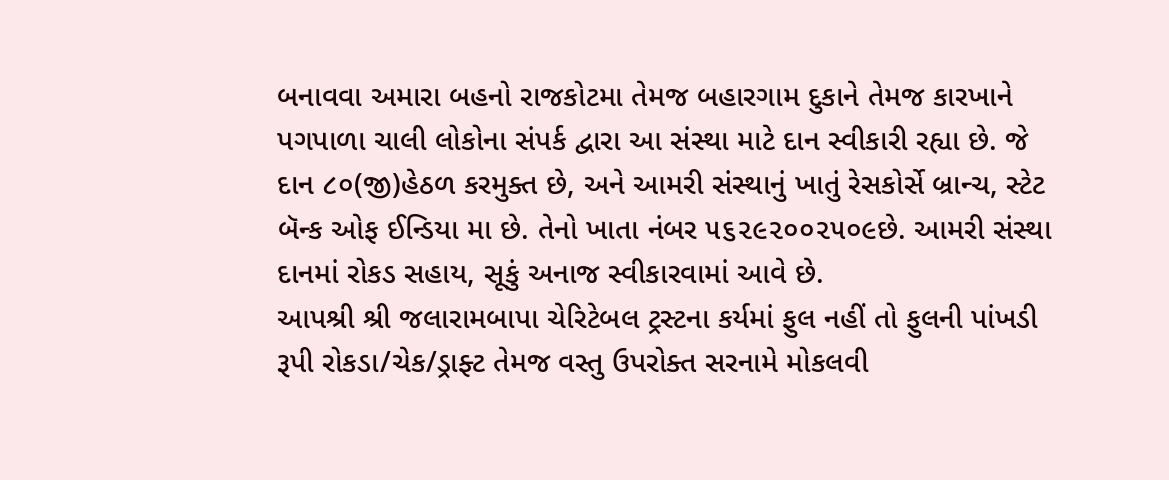બનાવવા અમારા બહનો રાજકોટમા તેમજ બહારગામ દુકાને તેમજ કારખાને પગપાળા ચાલી લોકોના સંપર્ક દ્વારા આ સંસ્થા માટે દાન સ્વીકારી રહ્યા છે. જે દાન ૮૦(જી)હેઠળ કરમુક્ત છે, અને આમરી સંસ્થાનું ખાતું રેસકોર્સે બ્રાન્ચ, સ્ટેટ બૅન્ક ઓફ ઈન્ડિયા મા છે. તેનો ખાતા નંબર ૫૬૨૯૨૦૦૨૫૦૯છે. આમરી સંસ્થા દાનમાં રોકડ સહાય, સૂકું અનાજ સ્વીકારવામાં આવે છે.
આપશ્રી શ્રી જલારામબાપા ચેરિટેબલ ટ્રસ્ટના કર્યમાં ફુલ નહીં તો ફુલની પાંખડી રૂપી રોકડા/ચેક/ડ્રાફ્ટ તેમજ વસ્તુ ઉપરોક્ત સરનામે મોકલવી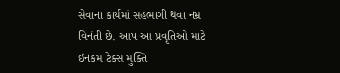સેવાના કાર્યમાં સહભાગી થવા નમ્ર વિનંતી છે. આપ આ પ્રવૃતિઓ માટે ઇનકમ ટેક્સ મુક્તિ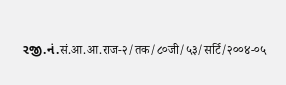રજી.નં.सं.आ.आ.राज-२/तक/८०जी/५३/सर्टि/२००४-०५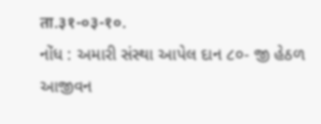ता.३१-०३-१०.
નોંધ : અમારી સંસ્થા આપેલ દાન ૮૦- જી હેઠળ આજીવન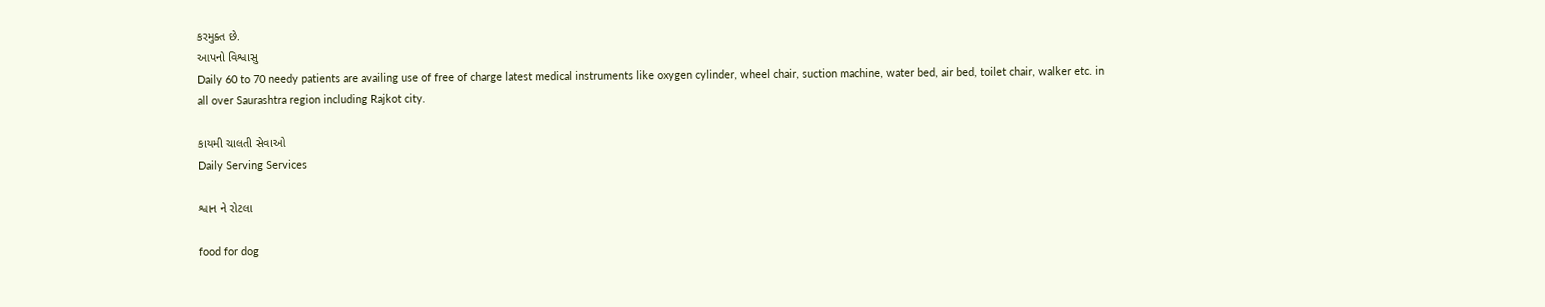કરમુક્ત છે.
આપનો વિશ્વાસુ
Daily 60 to 70 needy patients are availing use of free of charge latest medical instruments like oxygen cylinder, wheel chair, suction machine, water bed, air bed, toilet chair, walker etc. in all over Saurashtra region including Rajkot city.

કાયમી ચાલતી સેવાઓ
Daily Serving Services

શ્વાન ને રોટલા

food for dog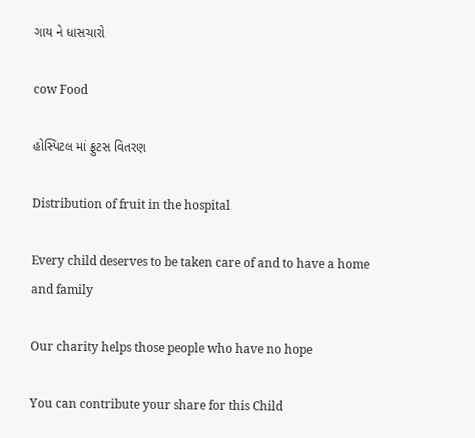ગાય ને ધાસચારો

cow Food

હોસ્પિટલ માં ફ્રુટસ વિતરણ

Distribution of fruit in the hospital

Every child deserves to be taken care of and to have a home and family

Our charity helps those people who have no hope

You can contribute your share for this Child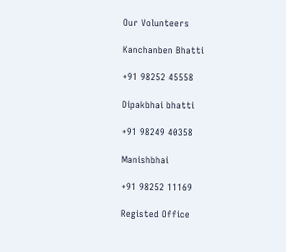Our Volunteers

Kanchanben Bhatti

+91 98252 45558

Dipakbhai bhatti

+91 98249 40358

Manishbhai

+91 98252 11169

Registed Office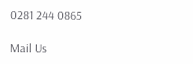0281 244 0865

Mail Us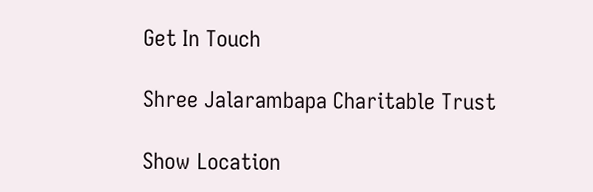Get In Touch

Shree Jalarambapa Charitable Trust

Show Location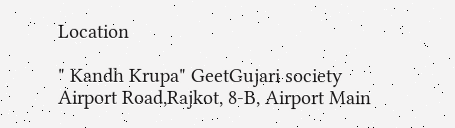Location

" Kandh Krupa" GeetGujari society Airport Road,Rajkot, 8-B, Airport Main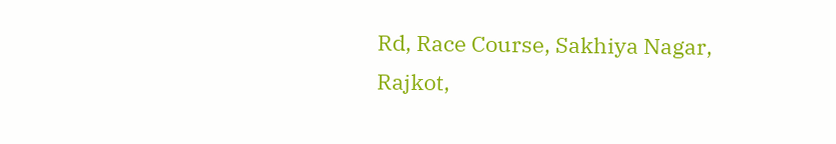Rd, Race Course, Sakhiya Nagar, Rajkot,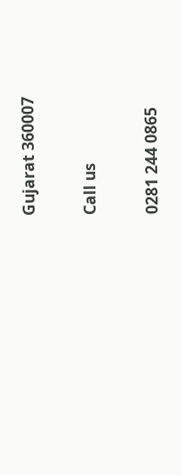Gujarat 360007

Call us

0281 244 0865